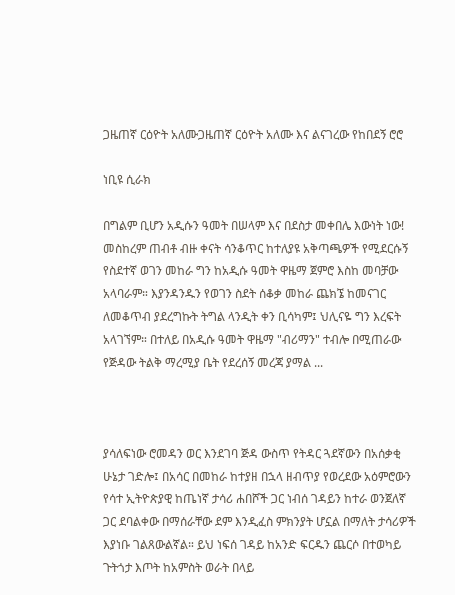ጋዜጠኛ ርዕዮት አለሙጋዜጠኛ ርዕዮት አለሙ እና ልናገረው የከበደኝ ሮሮ

ነቢዩ ሲራክ

በግልም ቢሆን አዲሱን ዓመት በሠላም እና በደስታ መቀበሌ እውነት ነው! መስከረም ጠብቶ ብዙ ቀናት ሳንቆጥር ከተለያዩ አቅጣጫዎች የሚደርሱኝ የስደተኛ ወገን መከራ ግን ከአዲሱ ዓመት ዋዜማ ጀምሮ እስከ መባቻው አላባራም። እያንዳንዱን የወገን ስደት ሰቆቃ መከራ ጨክኜ ከመናገር ለመቆጥብ ያደረግኩት ትግል ላንዲት ቀን ቢሳካም፤ ህሊናዬ ግን እረፍት አላገኘም። በተለይ በአዲሱ ዓመት ዋዜማ "ብሪማን" ተብሎ በሚጠራው የጅዳው ትልቅ ማረሚያ ቤት የደረሰኝ መረጃ ያማል ...



ያሳለፍነው ሮመዳን ወር እንደገባ ጅዳ ውስጥ የትዳር ጓደኛውን በአሰቃቂ ሁኔታ ገድሎ፤ በአሳር በመከራ ከተያዘ በኋላ ዘብጥያ የወረደው አዕምሮውን የሳተ ኢትዮጵያዊ ከጤነኛ ታሳሪ ሐበሾች ጋር ነብሰ ገዳይን ከተራ ወንጀለኛ ጋር ደባልቀው በማሰራቸው ደም እንዲፈስ ምክንያት ሆኗል በማለት ታሳሪዎች እያነቡ ገልጸውልኛል። ይህ ነፍሰ ገዳይ ከአንድ ፍርዱን ጨርሶ በተወካይ ጉትጎታ እጦት ከአምስት ወራት በላይ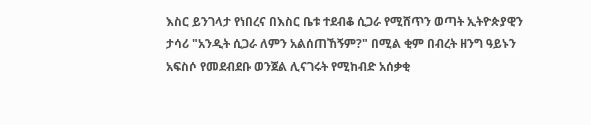እስር ይንገላታ የነበረና በእስር ቤቱ ተደብቆ ሲጋራ የሚሸጥን ወጣት ኢትዮጵያዊን ታሳሪ "አንዲት ሲጋራ ለምን አልሰጠኸኝም?" በሚል ቂም በብረት ዘንግ ዓይኑን አፍስሶ የመደብደቡ ወንጀል ሊናገሩት የሚከብድ አሰቃቂ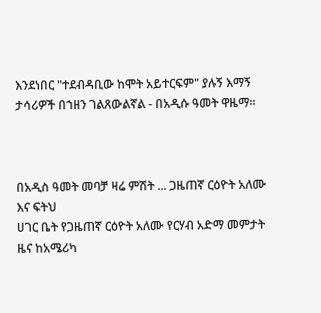እንደነበር "ተደብዳቢው ከሞት አይተርፍም" ያሉኝ እማኝ ታሳሪዎች በኀዘን ገልጸውልኛል - በአዲሱ ዓመት ዋዜማ።



በአዲስ ዓመት መባቻ ዛሬ ምሽት ... ጋዜጠኛ ርዕዮት አለሙ እና ፍትህ
ሀገር ቤት የጋዜጠኛ ርዕዮት አለሙ የርሃብ አድማ መምታት ዜና ከአሜሪካ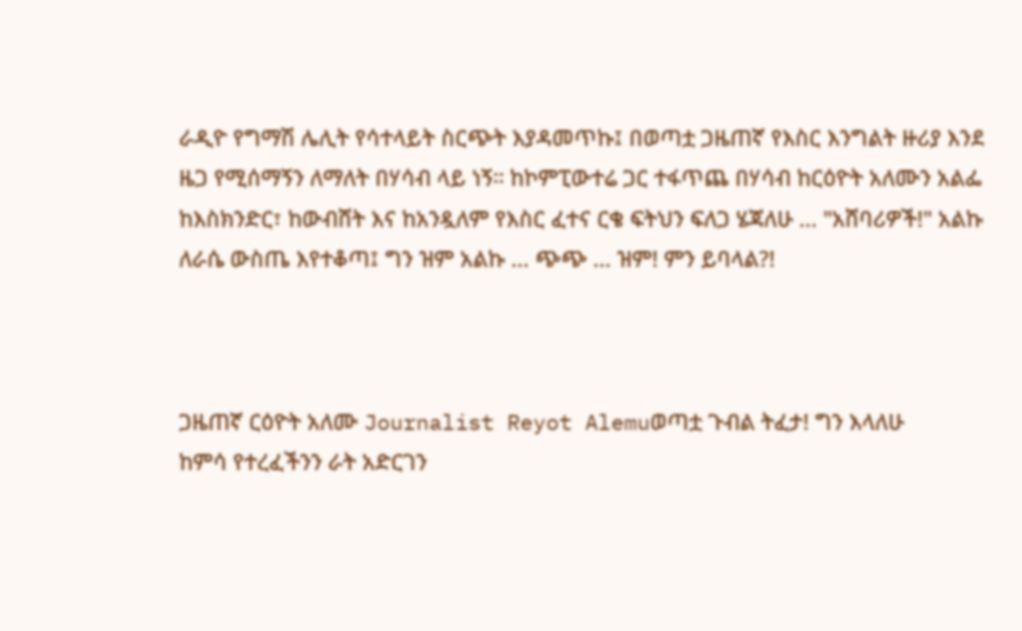ራዲዮ የግማሽ ሌሊት የሳተላይት ስርጭት እያዳመጥኩ፤ በወጣቷ ጋዜጠኛ የእስር እንግልት ዙሪያ እንደ ዜጋ የሚሰማኝን ለማለት በሃሳብ ላይ ነኝ። ከኮምፒውተሬ ጋር ተፋጥጨ በሃሳብ ከርዕዮት አለሙን አልፌ ከእስክንድር፣ ከውብሸት እና ከአንዷለም የእስር ፈተና ርቄ ፍትህን ፍለጋ ሄጃለሁ ... "አሸባሪዎች!" አልኩ ለራሴ ውስጤ እየተቆጣ፤ ግን ዝም አልኩ ... ጭጭ ... ዝም! ምን ይባላል?!



ጋዜጠኛ ርዕዮት አለሙ Journalist Reyot Alemuወጣቷ ጉብል ትፈታ! ግን እላለሁ
ከምሳ የተረፈችንን ራት አድርገን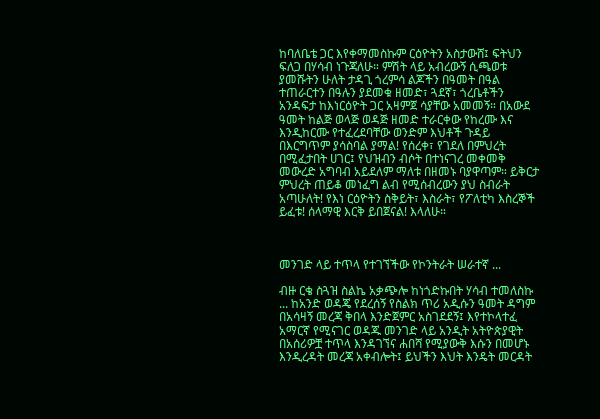ከባለቤቴ ጋር እየቀማመስኩም ርዕዮትን አስታውሸ፤ ፍትህን ፍለጋ በሃሳብ ነጉጃለሁ። ምሽት ላይ አብረውኝ ሲጫወቱ ያመሹትን ሁለት ታዳጊ ጎረምሳ ልጆችን በዓመት በዓል ተጠራርተን በዓሉን ያደመቁ ዘመድ፣ ጓደኛ፣ ጎረቤቶችን አንዳፍታ ከእነርዕዮት ጋር አዛምጀ ሳያቸው አመመኝ። በአውደ ዓመት ከልጅ ወላጅ ወዳጅ ዘመድ ተራርቀው የከረሙ እና እንዲከርሙ የተፈረደባቸው ወንድም እህቶች ጉዳይ በእርግጥም ያሳስባል ያማል! የሰረቀ፣ የገደለ በምህረት በሚፈታበት ሀገር፤ የህዝብን ብሶት በተነናገረ መቀመቅ መውረድ አግባብ አይደለም ማለቱ በዘመኑ ባያዋጣም። ይቅርታ ምህረት ጠይቆ መነፈግ ልብ የሚሰብረውን ያህ ስብራት አጣሁለት! የእነ ርዕዮትን ስቅይት፣ እስራት፣ የፖለቲካ እስረኞች ይፈቱ! ሰላማዊ እርቅ ይበጀናል! እላለሁ።



መንገድ ላይ ተጥላ የተገኘችው የኮንትራት ሠራተኛ ...

ብዙ ርቄ ስጓዝ ስልኬ አቃጭሎ ከነጎድኩበት ሃሳብ ተመለስኩ ... ከአንድ ወዳጄ የደረሰኝ የስልክ ጥሪ አዲሱን ዓመት ዳግም በአሳዛኝ መረጃ ቅበላ እንድጀምር አስገደደኝ፤ እየተኮላተፈ አማርኛ የሚናገር ወዳጁ መንገድ ላይ አንዲት አትዮጵያዊት በአሰሪዎቿ ተጥላ እንዳገኘና ሐበሻ የሚያውቅ እሱን በመሆኑ እንዲረዳት መረጃ አቀብሎት፤ ይህችን እህት እንዴት መርዳት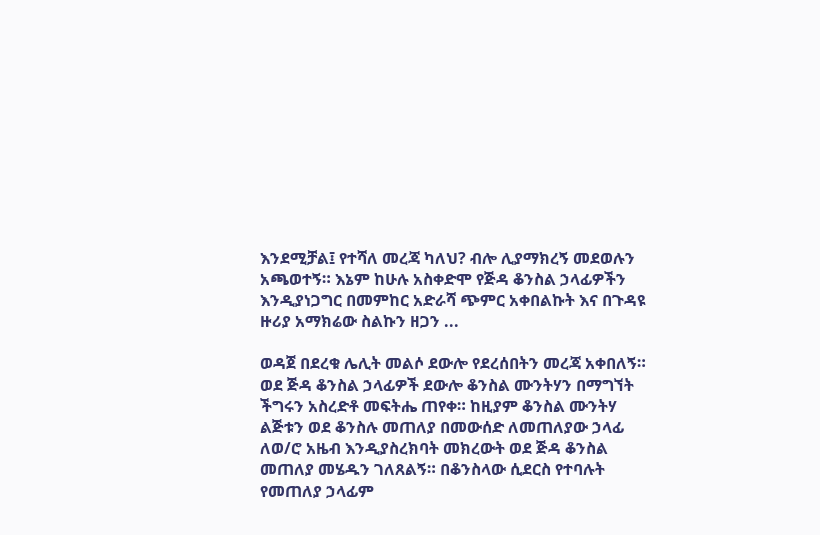እንደሚቻል፤ የተሻለ መረጃ ካለህ? ብሎ ሊያማክረኝ መደወሉን አጫወተኝ። እኔም ከሁሉ አስቀድሞ የጅዳ ቆንስል ኃላፊዎችን እንዲያነጋግር በመምከር አድራሻ ጭምር አቀበልኩት እና በጉዳዩ ዙሪያ አማክሬው ስልኩን ዘጋን ...

ወዳጀ በደረቁ ሌሊት መልሶ ደውሎ የደረሰበትን መረጃ አቀበለኝ። ወደ ጅዳ ቆንስል ኃላፊዎች ደውሎ ቆንስል ሙንትሃን በማግኘት ችግሩን አስረድቶ መፍትሔ ጠየቀ። ከዚያም ቆንስል ሙንትሃ ልጅቱን ወደ ቆንስሉ መጠለያ በመውሰድ ለመጠለያው ኃላፊ ለወ/ሮ አዜብ እንዲያስረክባት መክረውት ወደ ጅዳ ቆንስል መጠለያ መሄዱን ገለጸልኝ። በቆንስላው ሲደርስ የተባሉት የመጠለያ ኃላፊም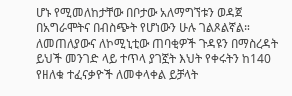ሆኑ የሚመለከታቸው በቦታው አለማግኘቱን ወዳጀ በአግራሞትና በብስጭት የሆነውን ሁሉ ገልጾልኛል። ለመጠለያውና ለኮሚኒቲው ጠባቂዎች ጉዳዩን በማስረዳት ይህች መንገድ ላይ ተጥላ ያገኟት እህት የቀሩትን ከ140 የዘለቁ ተፈናቃዮች ለመቀላቀል ይቻላት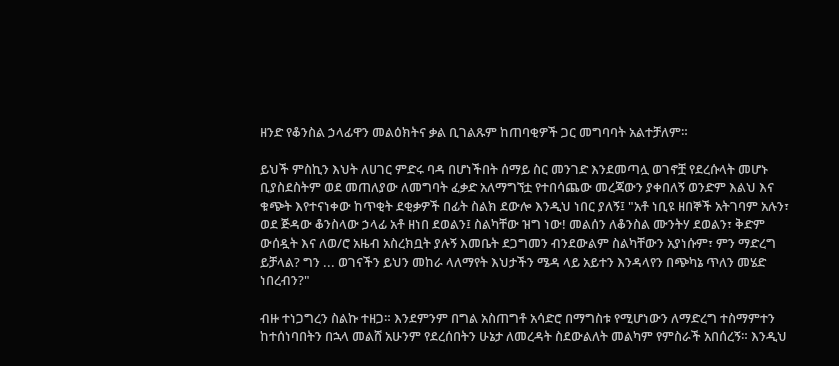ዘንድ የቆንስል ኃላፊዋን መልዕክትና ቃል ቢገልጹም ከጠባቂዎች ጋር መግባባት አልተቻለም።

ይህች ምስኪን እህት ለሀገር ምድሩ ባዳ በሆነችበት ሰማይ ስር መንገድ እንደመጣሏ ወገኖቿ የደረሱላት መሆኑ ቢያስደስትም ወደ መጠለያው ለመግባት ፈቃድ አለማግኘቷ የተበሳጨው መረጃውን ያቀበለኝ ወንድም እልህ እና ቁጭት እየተናነቀው ከጥቂት ደቂቃዎች በፊት ስልክ ደውሎ እንዲህ ነበር ያለኝ፤ "አቶ ነቢዩ ዘበኞች አትገባም አሉን፣ ወደ ጅዳው ቆንስላው ኃላፊ አቶ ዘነበ ደወልን፤ ስልካቸው ዝግ ነው! መልሰን ለቆንስል ሙንትሃ ደወልን፣ ቅድም ውሰዷት እና ለወ/ሮ አዜብ አስረክቧት ያሉኝ እመቤት ደጋግመን ብንደውልም ስልካቸውን አያነሱም፣ ምን ማድረግ ይቻላል? ግን ... ወገናችን ይህን መከራ ላለማየት እህታችን ሜዳ ላይ አይተን እንዳላየን በጭካኔ ጥለን መሄድ ነበረብን?"

ብዙ ተነጋግረን ስልኩ ተዘጋ። እንደምንም በግል አስጠግቶ አሳድሮ በማግስቱ የሚሆነውን ለማድረግ ተስማምተን ከተሰነባበትን በኋላ መልሸ አሁንም የደረሰበትን ሁኔታ ለመረዳት ስደውልለት መልካም የምስራች አበሰረኝ። እንዲህ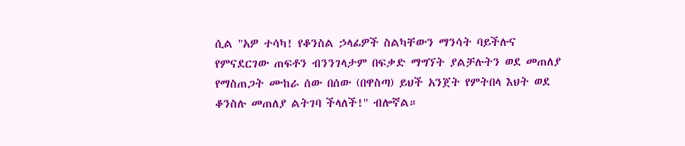ሲል "አዎ ተሳካ! የቆንስል ኃላፊዎች ስልካቸውን ማንሳት ባይችሉና የምናደርገው ጠፍቶን ብንንገላታም በፍቃድ ማግኘት ያልቻሉትን ወደ መጠለያ የማስጠጋት ሙከራ ሰው በሰው (በዋስጣ) ይህች አንጀት የምትበላ እህት ወደ ቆንስሉ መጠለያ ልትገባ ችላለች!" ብሎኛል።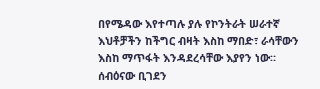በየሜዳው እየተጣሉ ያሉ የኮንትራት ሠራተኛ እህቶቻችን ከችግር ብዛት እስከ ማበድ፣ ራሳቸውን እስከ ማጥፋት እንዳደረሳቸው እያየን ነው። ሰብዕናው ቢገደን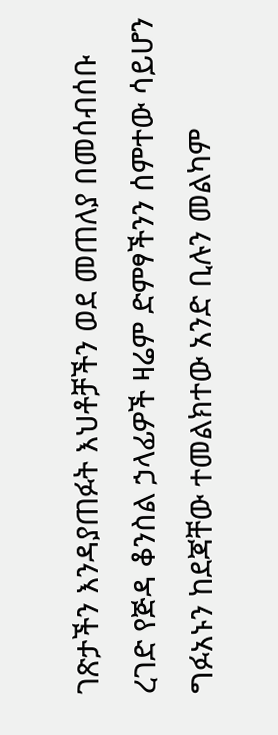ገጽታችን እንዳያጠፉት እህቶቻችን ወደ መጠለያ በመሰብሰቡ ረገድ የጅዳ ቆንስል ኃላፊዎች ዛሬም ድምፃችንን ሰምተው ሳይሆን ግፉአኑን ከደጃቸው ተመልክተው አንድ ቢሉን መልካም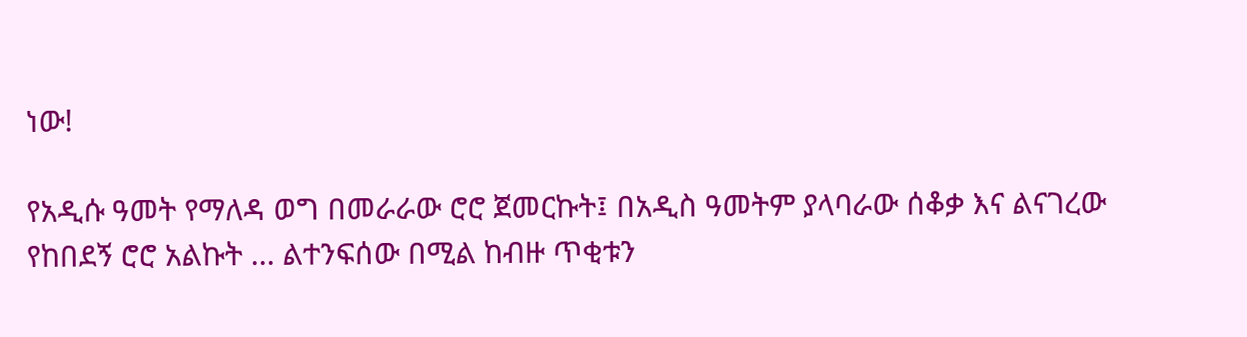ነው!

የአዲሱ ዓመት የማለዳ ወግ በመራራው ሮሮ ጀመርኩት፤ በአዲስ ዓመትም ያላባራው ሰቆቃ እና ልናገረው የከበደኝ ሮሮ አልኩት ... ልተንፍሰው በሚል ከብዙ ጥቂቱን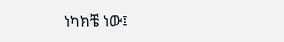ነካክቼ ነው፤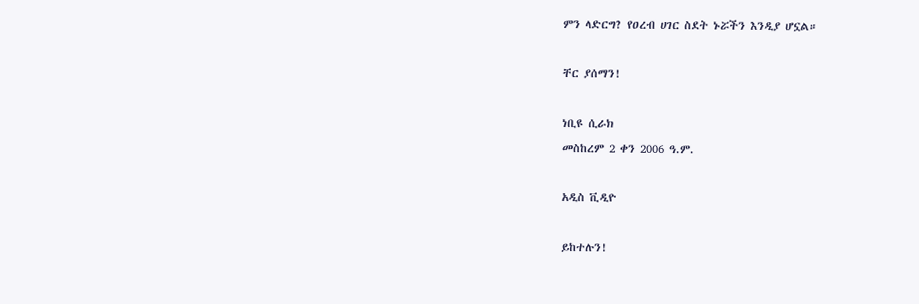ምን ላድርግ? የዐረብ ሀገር ስደት ኑሯችን እንዲያ ሆኗል።

ቸር ያሰማን!

ነቢዩ ሲራክ
መስከረም 2 ቀን 2006 ዓ.ም.

አዲስ ቪዲዮ

ይከተሉን!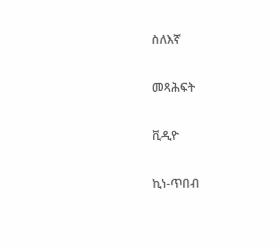ስለእኛ

መጻሕፍት

ቪዲዮ

ኪነ-ጥበብ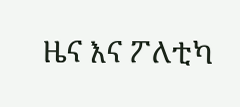ዜና እና ፖለቲካ